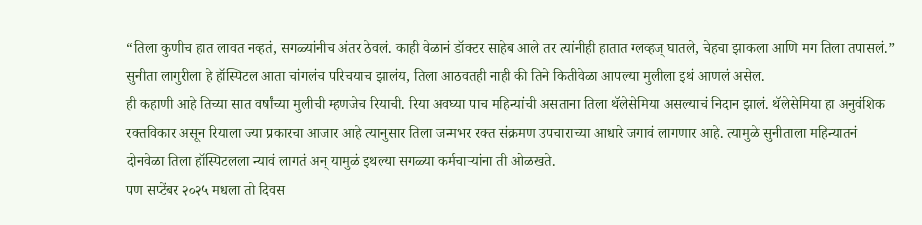“तिला कुणीच हात लावत नव्हतं, सगळ्यांनीच अंतर ठेवलं. काही वेळानं डॉक्टर साहेब आले तर त्यांनीही हातात ग्लव्हज् घातले, चेहचा झाकला आणि मग तिला तपासलं.”
सुनीता लागुरीला हे हॉस्पिटल आता चांगलंच परिचयाच झालंय, तिला आठवतही नाही की तिने कितीवेळा आपल्या मुलीला इथं आणलं असेल.
ही कहाणी आहे तिच्या सात वर्षांच्या मुलीची म्हणजेच रियाची. रिया अवघ्या पाच महिन्यांची असताना तिला थॅलेसेमिया असल्याचं निदान झालं. थॅलेसेमिया हा अनुवंशिक रक्तविकार असून रियाला ज्या प्रकारचा आजार आहे त्यानुसार तिला जन्मभर रक्त संक्रमण उपचाराच्या आधारे जगावं लागणार आहे. त्यामुळे सुनीताला महिन्यातनं दोनवेळा तिला हॉस्पिटलला न्यावं लागतं अन् यामुळं इथल्या सगळ्या कर्मचाऱ्यांना ती ओळखते.
पण सप्टेंबर २०२५ मधला तो दिवस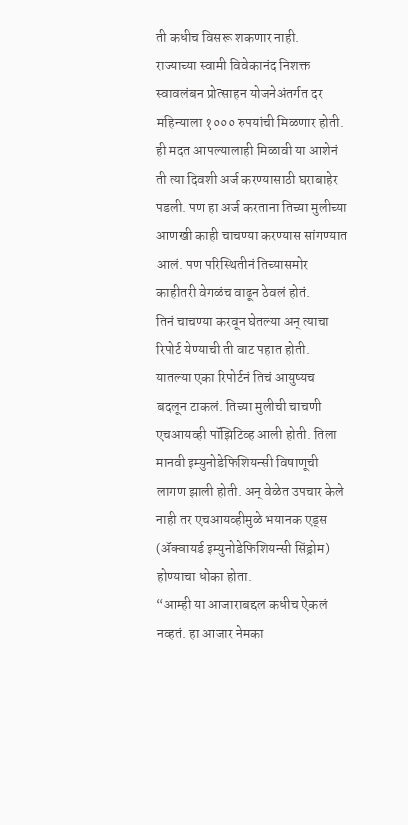ती कधीच विसरू शकणार नाही.
राज्याच्या स्वामी विवेकानंद निशक्त स्वावलंबन प्रोत्साहन योजनेअंतर्गत दर महिन्याला १००० रुपयांची मिळणार होती. ही मदत आपल्यालाही मिळावी या आशेनं ती त्या दिवशी अर्ज करण्यासाठी घराबाहेर पडली. पण हा अर्ज करताना तिच्या मुलीच्या आणखी काही चाचण्या करण्यास सांगण्यात आलं. पण परिस्थितीनं तिच्यासमोर काहीतरी वेगळंच वाढून ठेवलं होतं.
तिनं चाचण्या करवून घेतल्या अन् त्याचा रिपोर्ट येण्याची ती वाट पहात होती. यातल्या एका रिपोर्टनं तिचं आयुष्यच बदलून टाकलं. तिच्या मुलीची चाचणी एचआयव्ही पॉझिटिव्ह आली होती. तिला मानवी इम्युनोडेफिशियन्सी विषाणूची लागण झाली होती. अन् वेळेत उपचार केले नाही तर एचआयव्हीमुळे भयानक एड्स (ॲक्वायर्ड इम्युनोडेफिशियन्सी सिंड्रोम) होण्याचा धोका होता.
“आम्ही या आजाराबद्दल कधीच ऐकलं नव्हतं. हा आजार नेमका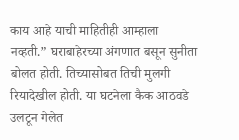काय आहे याची माहितीही आम्हाला नव्हती.” घराबाहेरच्या अंगणात बसून सुनीता बोलत होती. तिच्यासोबत तिची मुलगी रियादेखील होती. या घटनेला कैक आठवडे उलटून गेलेत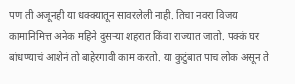पण ती अजूनही या धक्क्यातून सावरलेली नाही. तिचा नवरा विजय कामानिमित्त अनेक महिने दुसऱ्या शहरात किंवा राज्यात जातो. पक्कं घर बांधण्याचं आशेनं तो बाहेरगावी काम करतो. या कुटुंबात पाच लोक असून ते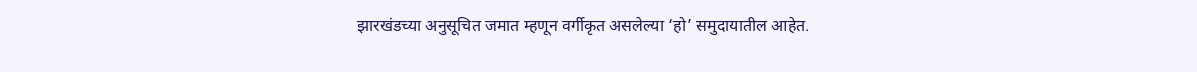झारखंडच्या अनुसूचित जमात म्हणून वर्गीकृत असलेल्या ‘हो’ समुदायातील आहेत.